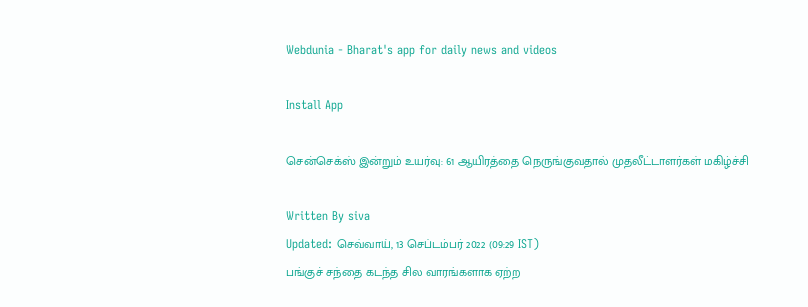Webdunia - Bharat's app for daily news and videos

Install App

சென்செக்ஸ் இன்றும் உயர்வு: 61 ஆயிரத்தை நெருங்குவதால் முதலீட்டாளர்கள் மகிழ்ச்சி

Written By siva
Updated: செவ்வாய், 13 செப்டம்பர் 2022 (09:29 IST)
பங்குச் சந்தை கடந்த சில வாரங்களாக ஏற்ற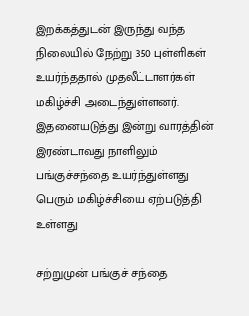இறக்கத்துடன் இருந்து வந்த நிலையில் நேற்று 350 புள்ளிகள் உயர்ந்ததால் முதலீட்டாளர்கள் மகிழ்ச்சி அடைந்துள்ளனர். இதனையடுத்து இன்று வாரத்தின் இரண்டாவது நாளிலும் பங்குச்சந்தை உயர்ந்துள்ளது பெரும் மகிழ்ச்சியை ஏற்படுத்தி உள்ளது

சற்றுமுன் பங்குச் சந்தை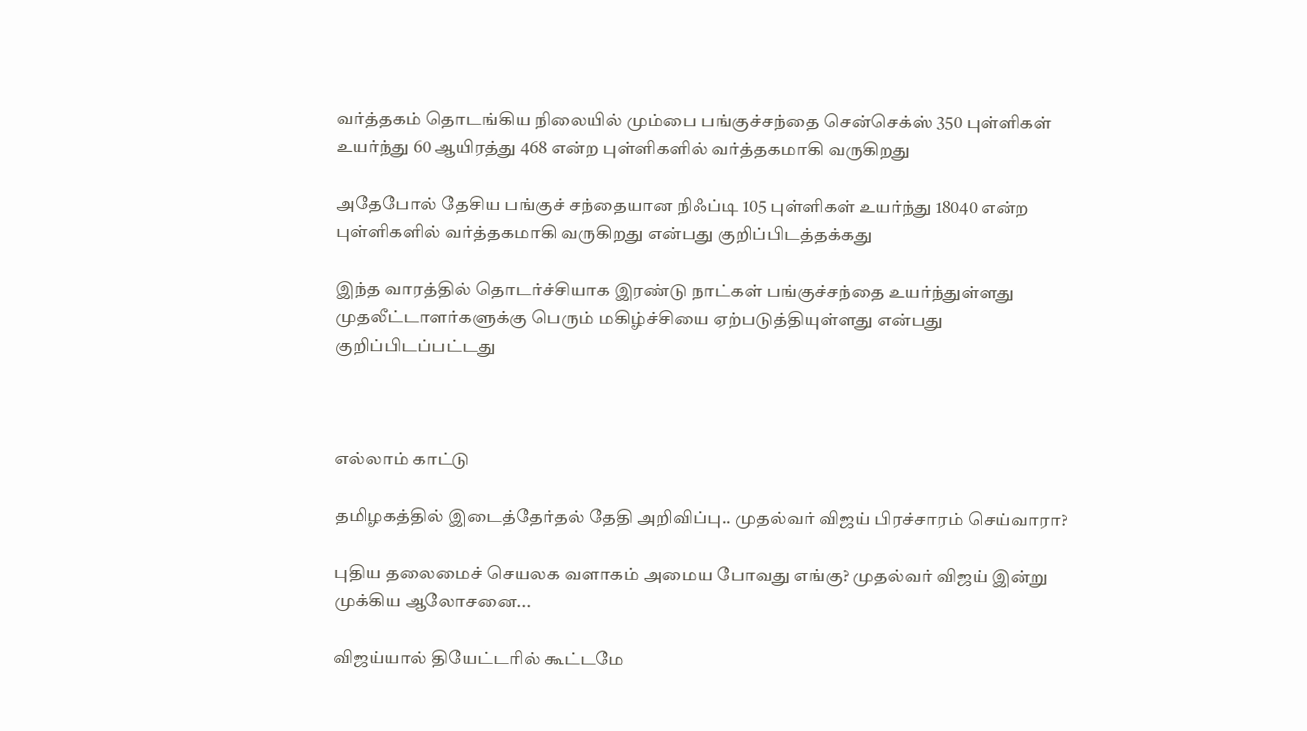வர்த்தகம் தொடங்கிய நிலையில் மும்பை பங்குச்சந்தை சென்செக்ஸ் 350 புள்ளிகள் உயர்ந்து 60 ஆயிரத்து 468 என்ற புள்ளிகளில் வர்த்தகமாகி வருகிறது

அதேபோல் தேசிய பங்குச் சந்தையான நிஃப்டி 105 புள்ளிகள் உயர்ந்து 18040 என்ற புள்ளிகளில் வர்த்தகமாகி வருகிறது என்பது குறிப்பிடத்தக்கது

இந்த வாரத்தில் தொடர்ச்சியாக இரண்டு நாட்கள் பங்குச்சந்தை உயர்ந்துள்ளது முதலீட்டாளர்களுக்கு பெரும் மகிழ்ச்சியை ஏற்படுத்தியுள்ளது என்பது குறிப்பிடப்பட்டது



எல்லாம் காட்டு

தமிழகத்தில் இடைத்தேர்தல் தேதி அறிவிப்பு.. முதல்வர் விஜய் பிரச்சாரம் செய்வாரா?

புதிய தலைமைச் செயலக வளாகம் அமைய போவது எங்கு? முதல்வர் விஜய் இன்று முக்கிய ஆலோசனை...

விஜய்யால் தியேட்டரில் கூட்டமே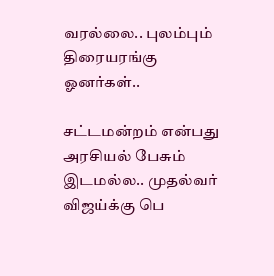வரல்லை.. புலம்பும் திரையரங்கு ஓனர்கள்..

சட்டமன்றம் என்பது அரசியல் பேசும் இடமல்ல.. முதல்வர் விஜய்க்கு பெ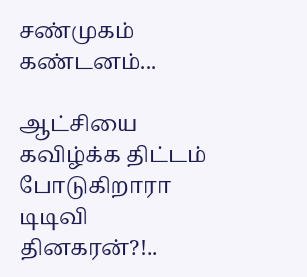சண்முகம் கண்டனம்...

ஆட்சியை கவிழ்க்க திட்டம் போடுகிறாரா டிடிவி தினகரன்?!..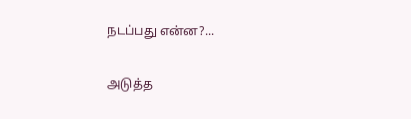நடப்பது என்ன?...

அடுத்த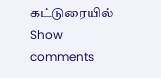கட்டுரையில்
Show comments